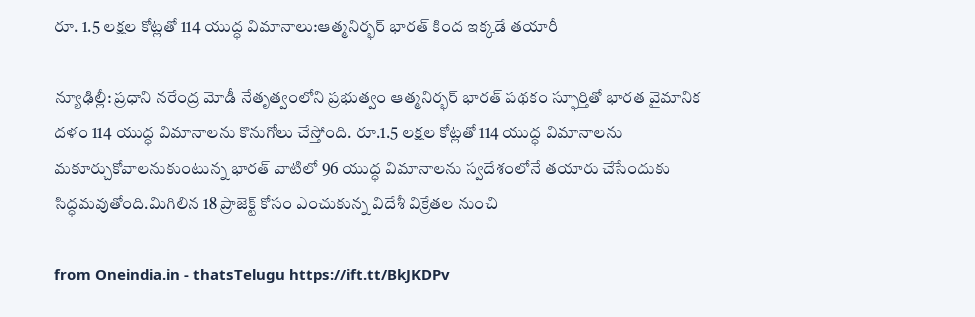రూ. 1.5 లక్షల కోట్లతో 114 యుద్ధ విమానాలు:ఆత్మనిర్భర్ భారత్ కింద ఇక్కడే తయారీ

న్యూఢిల్లీ: ప్రధాని నరేంద్ర మోడీ నేతృత్వంలోని ప్రభుత్వం ఆత్మనిర్భర్ భారత్ పథకం స్ఫూర్తితో భారత వైమానిక దళం 114 యుద్ధ విమానాలను కొనుగోలు చేస్తోంది. రూ.1.5 లక్షల కోట్లతో 114 యుద్ధ విమానాలను మకూర్చుకోవాలనుకుంటున్న భారత్‌ వాటిలో 96 యుద్ధ విమానాలను స్వదేశంలోనే తయారు చేసేందుకు సిద్ధమవుతోంది.మిగిలిన 18 ప్రాజెక్ట్ కోసం ఎంచుకున్న విదేశీ విక్రేతల నుంచి

from Oneindia.in - thatsTelugu https://ift.tt/BkJKDPv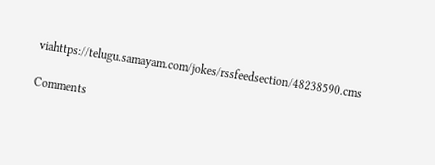viahttps://telugu.samayam.com/jokes/rssfeedsection/48238590.cms

Comments